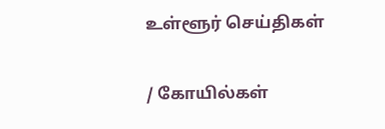உள்ளூர் செய்திகள்

/ கோயில்கள்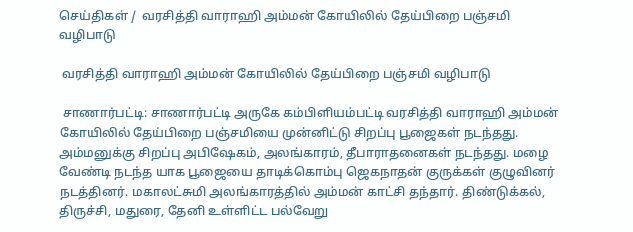செய்திகள் /  வரசித்தி வாராஹி அம்மன் கோயிலில் தேய்பிறை பஞ்சமி வழிபாடு

 வரசித்தி வாராஹி அம்மன் கோயிலில் தேய்பிறை பஞ்சமி வழிபாடு

 சாணார்பட்டி: சாணார்பட்டி அருகே கம்பிளியம்பட்டி வரசித்தி வாராஹி அம்மன் கோயிலில் தேய்பிறை பஞ்சமியை முன்னிட்டு சிறப்பு பூஜைகள் நடந்தது. அம்மனுக்கு சிறப்பு அபிஷேகம், அலங்காரம், தீபாராதனைகள் நடந்தது. மழை வேண்டி நடந்த யாக பூஜையை தாடிக்கொம்பு ஜெகநாதன் குருக்கள் குழுவினர் நடத்தினர். மகாலட்சுமி அலங்காரத்தில் அம்மன் காட்சி தந்தார். திண்டுக்கல், திருச்சி, மதுரை, தேனி உள்ளிட்ட பல்வேறு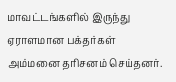மாவட்டங்களில் இருந்து ஏராளமான பக்தர்கள் அம்மனை தரிசனம் செய்தனர்.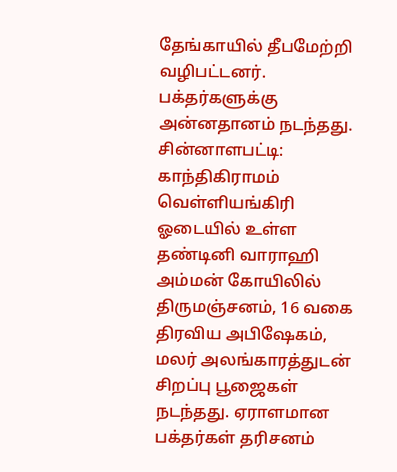தேங்காயில் தீபமேற்றி வழிபட்டனர். பக்தர்களுக்கு அன்னதானம் நடந்தது. சின்னாளபட்டி: காந்திகிராமம் வெள்ளியங்கிரி ஓடையில் உள்ள தண்டினி வாராஹி அம்மன் கோயிலில் திருமஞ்சனம், 16 வகை திரவிய அபிஷேகம், மலர் அலங்காரத்துடன் சிறப்பு பூஜைகள் நடந்தது. ஏராளமான பக்தர்கள் தரிசனம்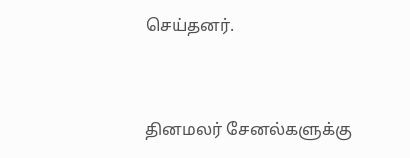செய்தனர்.


தினமலர் சேனல்களுக்கு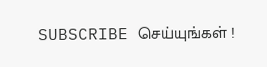SUBSCRIBE செய்யுங்கள் !